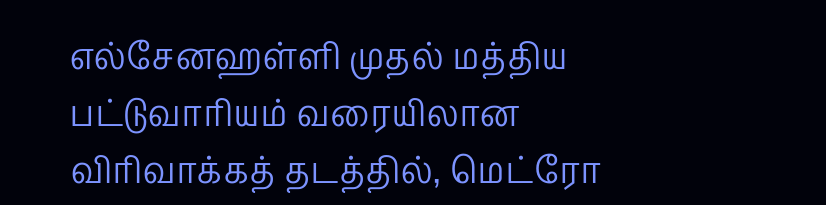எல்சேனஹள்ளி முதல் மத்திய பட்டுவாரியம் வரையிலான விரிவாக்கத் தடத்தில், மெட்ரோ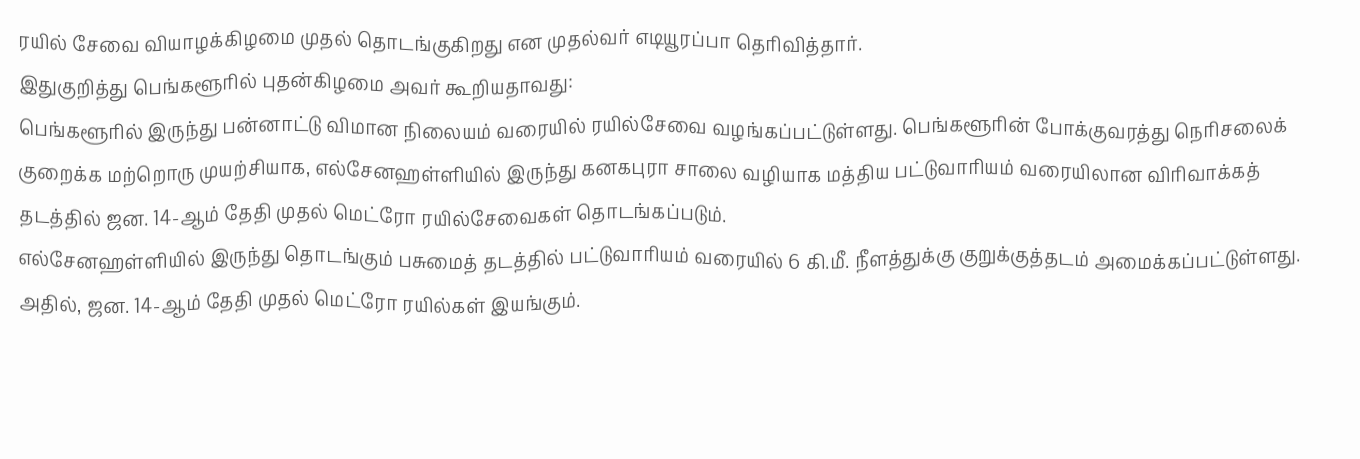ரயில் சேவை வியாழக்கிழமை முதல் தொடங்குகிறது என முதல்வர் எடியூரப்பா தெரிவித்தார்.
இதுகுறித்து பெங்களூரில் புதன்கிழமை அவர் கூறியதாவது:
பெங்களூரில் இருந்து பன்னாட்டு விமான நிலையம் வரையில் ரயில்சேவை வழங்கப்பட்டுள்ளது. பெங்களூரின் போக்குவரத்து நெரிசலைக் குறைக்க மற்றொரு முயற்சியாக, எல்சேனஹள்ளியில் இருந்து கனகபுரா சாலை வழியாக மத்திய பட்டுவாரியம் வரையிலான விரிவாக்கத் தடத்தில் ஜன. 14-ஆம் தேதி முதல் மெட்ரோ ரயில்சேவைகள் தொடங்கப்படும்.
எல்சேனஹள்ளியில் இருந்து தொடங்கும் பசுமைத் தடத்தில் பட்டுவாரியம் வரையில் 6 கி.மீ. நீளத்துக்கு குறுக்குத்தடம் அமைக்கப்பட்டுள்ளது. அதில், ஜன. 14-ஆம் தேதி முதல் மெட்ரோ ரயில்கள் இயங்கும்.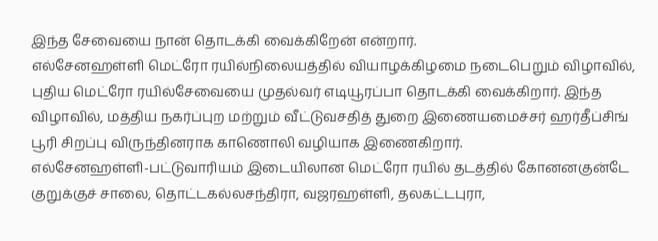இந்த சேவையை நான் தொடக்கி வைக்கிறேன் என்றார்.
எல்சேனஹள்ளி மெட்ரோ ரயில்நிலையத்தில் வியாழக்கிழமை நடைபெறும் விழாவில், புதிய மெட்ரோ ரயில்சேவையை முதல்வர் எடியூரப்பா தொடக்கி வைக்கிறார். இந்த விழாவில், மத்திய நகர்ப்புற மற்றும் வீட்டுவசதித் துறை இணையமைச்சர் ஹர்தீப்சிங் பூரி சிறப்பு விருந்தினராக காணொலி வழியாக இணைகிறார்.
எல்சேனஹள்ளி-பட்டுவாரியம் இடையிலான மெட்ரோ ரயில் தடத்தில் கோனனகுன்டே குறுக்குச் சாலை, தொட்டகல்லசந்திரா, வஜரஹள்ளி, தலகட்டபுரா,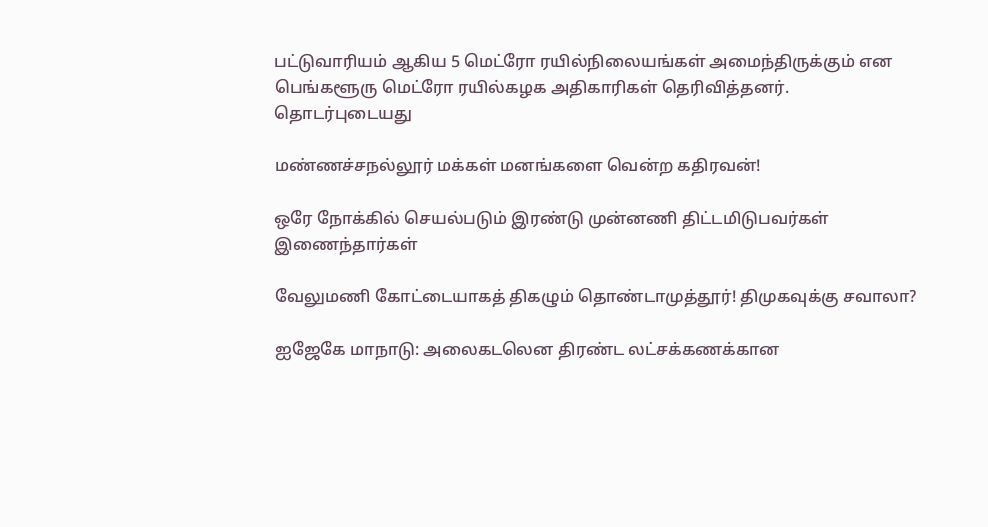பட்டுவாரியம் ஆகிய 5 மெட்ரோ ரயில்நிலையங்கள் அமைந்திருக்கும் என பெங்களூரு மெட்ரோ ரயில்கழக அதிகாரிகள் தெரிவித்தனர்.
தொடர்புடையது

மண்ணச்சநல்லூர் மக்கள் மனங்களை வென்ற கதிரவன்!

ஒரே நோக்கில் செயல்படும் இரண்டு முன்னணி திட்டமிடுபவர்கள் இணைந்தார்கள்

வேலுமணி கோட்டையாகத் திகழும் தொண்டாமுத்தூர்! திமுகவுக்கு சவாலா?

ஐஜேகே மாநாடு: அலைகடலென திரண்ட லட்சக்கணக்கான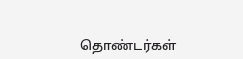தொண்டர்கள்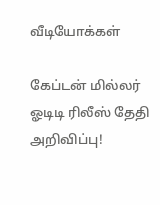வீடியோக்கள்

கேப்டன் மில்லர் ஓடிடி ரிலீஸ் தேதி அறிவிப்பு!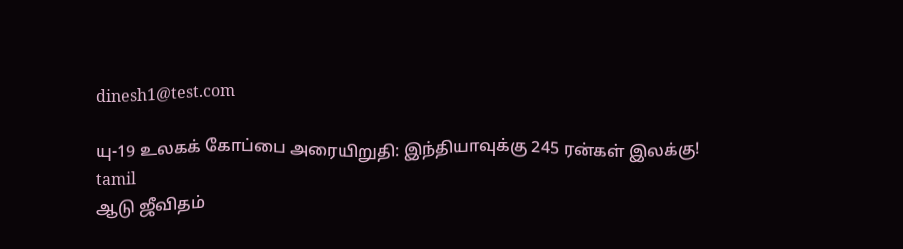dinesh1@test.com

யு-19 உலகக் கோப்பை அரையிறுதி: இந்தியாவுக்கு 245 ரன்கள் இலக்கு!
tamil
ஆடு ஜீவிதம்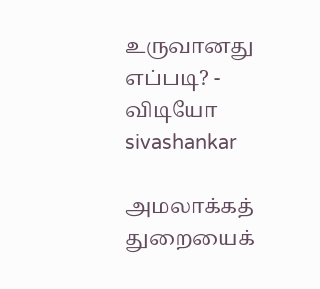உருவானது எப்படி? - விடியோ
sivashankar

அமலாக்கத் துறையைக்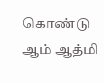கொண்டு ஆம் ஆத்மி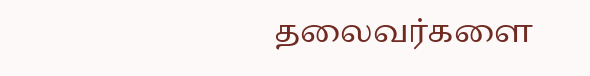தலைவர்களை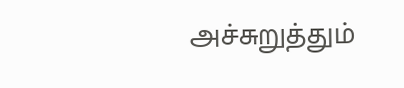அச்சுறுத்தும்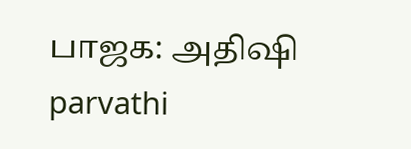பாஜக: அதிஷி
parvathi